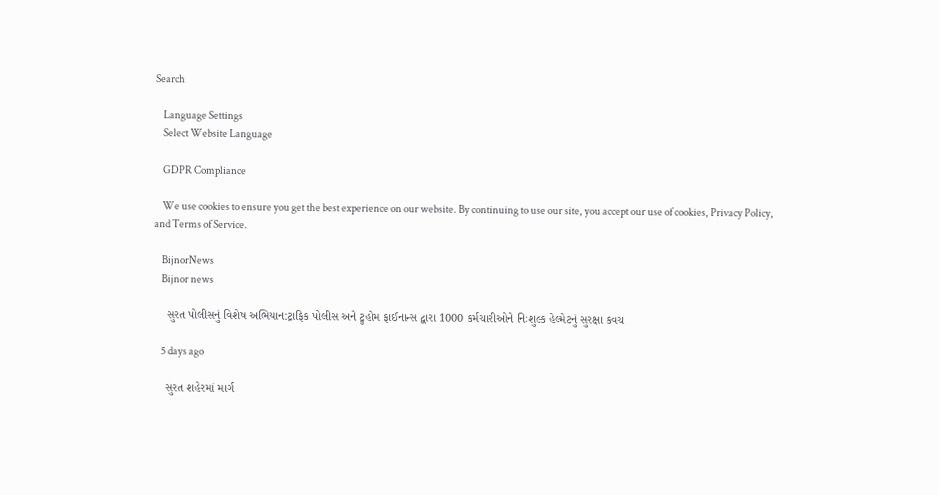Search

    Language Settings
    Select Website Language

    GDPR Compliance

    We use cookies to ensure you get the best experience on our website. By continuing to use our site, you accept our use of cookies, Privacy Policy, and Terms of Service.

    BijnorNews
    Bijnor news

    સુરત પોલીસનું વિશેષ અભિયાન:ટ્રાફિક પોલીસ અને ટ્રુહોમ ફાઈનાન્સ દ્વારા 1000 કર્મચારીઓને નિઃશુલ્ક હેલ્મેટનું સુરક્ષા કવચ

    5 days ago

    સુરત શહેરમાં માર્ગ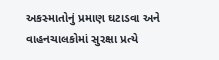અકસ્માતોનું પ્રમાણ ઘટાડવા અને વાહનચાલકોમાં સુરક્ષા પ્રત્યે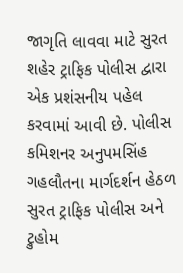જાગૃતિ લાવવા માટે સુરત શહેર ટ્રાફિક પોલીસ દ્વારા એક પ્રશંસનીય પહેલ કરવામાં આવી છે. પોલીસ કમિશનર અનુપમસિંહ ગહલૌતના માર્ગદર્શન હેઠળ સુરત ટ્રાફિક પોલીસ અને ટ્રુહોમ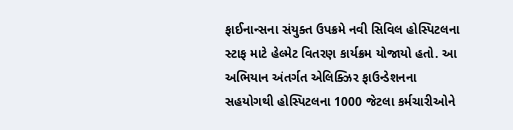ફાઈનાન્સના સંયુક્ત ઉપક્રમે નવી સિવિલ હોસ્પિટલના સ્ટાફ માટે હેલ્મેટ વિતરણ કાર્યક્રમ યોજાયો હતો. આ અભિયાન અંતર્ગત એલિક્ઝિર ફાઉન્ડેશનના સહયોગથી હોસ્પિટલના 1000 જેટલા કર્મચારીઓને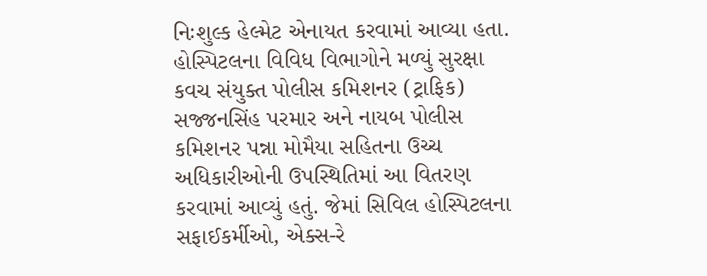નિઃશુલ્ક હેલ્મેટ એનાયત કરવામાં આવ્યા હતા. હોસ્પિટલના વિવિધ વિભાગોને મળ્યું સુરક્ષા કવચ સંયુક્ત પોલીસ કમિશનર (ટ્રાફિક) સજ્જનસિંહ પરમાર અને નાયબ પોલીસ કમિશનર પન્ના મોમૈયા સહિતના ઉચ્ચ અધિકારીઓની ઉપસ્થિતિમાં આ વિતરણ કરવામાં આવ્યું હતું. જેમાં સિવિલ હોસ્પિટલના સફાઈકર્મીઓ, એક્સ-રે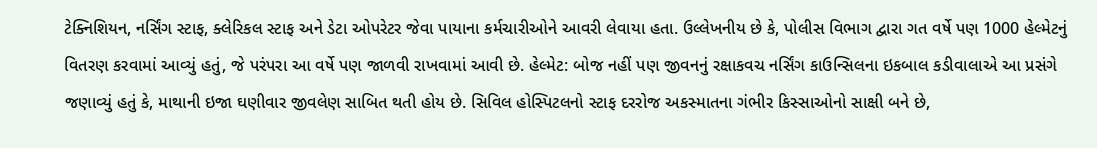ટેક્નિશિયન, નર્સિંગ સ્ટાફ, ક્લેરિકલ સ્ટાફ અને ડેટા ઓપરેટર જેવા પાયાના કર્મચારીઓને આવરી લેવાયા હતા. ઉલ્લેખનીય છે કે, પોલીસ વિભાગ દ્વારા ગત વર્ષે પણ 1000 હેલ્મેટનું વિતરણ કરવામાં આવ્યું હતું, જે પરંપરા આ વર્ષે પણ જાળવી રાખવામાં આવી છે. હેલ્મેટ: બોજ નહીં પણ જીવનનું રક્ષાકવચ નર્સિંગ કાઉન્સિલના ઇકબાલ કડીવાલાએ આ પ્રસંગે જણાવ્યું હતું કે, માથાની ઇજા ઘણીવાર જીવલેણ સાબિત થતી હોય છે. સિવિલ હોસ્પિટલનો સ્ટાફ દરરોજ અકસ્માતના ગંભીર કિસ્સાઓનો સાક્ષી બને છે,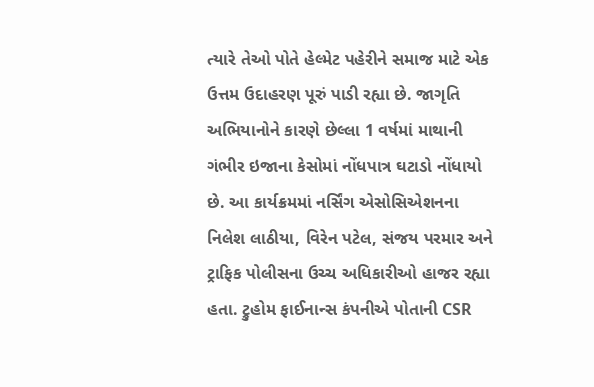ત્યારે તેઓ પોતે હેલ્મેટ પહેરીને સમાજ માટે એક ઉત્તમ ઉદાહરણ પૂરું પાડી રહ્યા છે. જાગૃતિ અભિયાનોને કારણે છેલ્લા 1 વર્ષમાં માથાની ગંભીર ઇજાના કેસોમાં નોંધપાત્ર ઘટાડો નોંધાયો છે. આ કાર્યક્રમમાં નર્સિંગ એસોસિએશનના નિલેશ લાઠીયા, વિરેન પટેલ, સંજય પરમાર અને ટ્રાફિક પોલીસના ઉચ્ચ અધિકારીઓ હાજર રહ્યા હતા. ટ્રુહોમ ફાઈનાન્સ કંપનીએ પોતાની CSR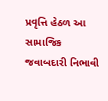પ્રવૃત્તિ હેઠળ આ સામાજિક જવાબદારી નિભાવી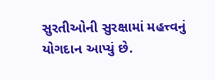સુરતીઓની સુરક્ષામાં મહત્ત્વનું યોગદાન આપ્યું છે.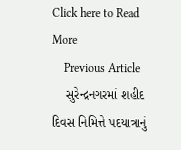Click here to Read More
    Previous Article
    સુરેન્દ્રનગરમાં શહીદ દિવસ નિમિત્તે પદયાત્રાનું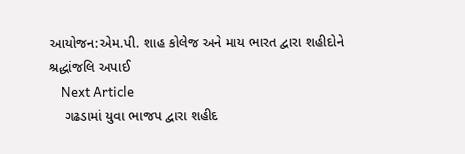આયોજન:એમ.પી. શાહ કોલેજ અને માય ભારત દ્વારા શહીદોને શ્રદ્ધાંજલિ અપાઈ
    Next Article
    ગઢડામાં યુવા ભાજપ દ્વારા શહીદ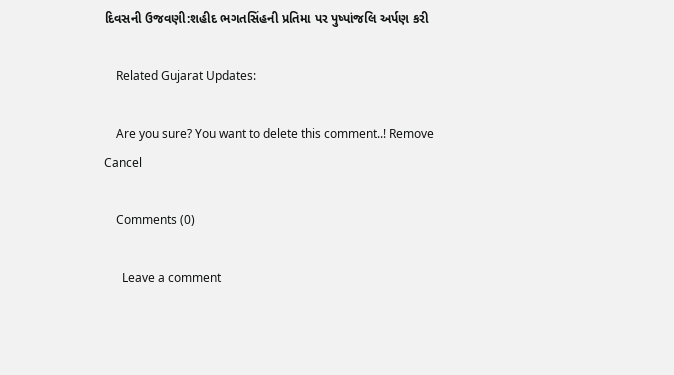દિવસની ઉજવણી:શહીદ ભગતસિંહની પ્રતિમા પર પુષ્પાંજલિ અર્પણ કરી

    Related Gujarat Updates:

    Are you sure? You want to delete this comment..! Remove Cancel

    Comments (0)

      Leave a comment